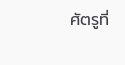ศัตรูที่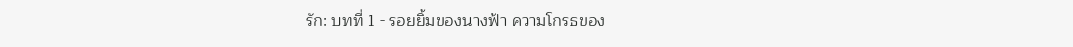รัก: บทที่ 1 - รอยยิ้มของนางฟ้า ความโกรธของ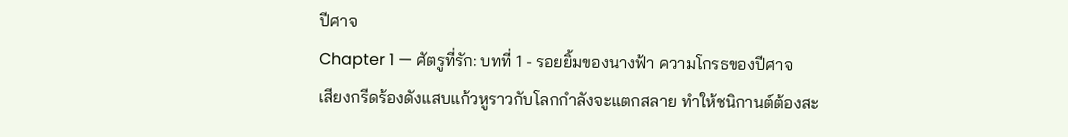ปีศาจ
Chapter 1 — ศัตรูที่รัก: บทที่ 1 - รอยยิ้มของนางฟ้า ความโกรธของปีศาจ
เสียงกรีดร้องดังแสบแก้วหูราวกับโลกกำลังจะแตกสลาย ทำให้ชนิกานต์ต้องสะ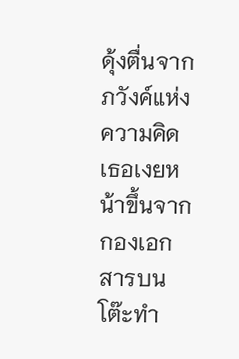ดุ้งตื่นจากภวังค์แห่งความคิด เธอเงยหน้าขึ้นจากกองเอกสารบนโต๊ะทำ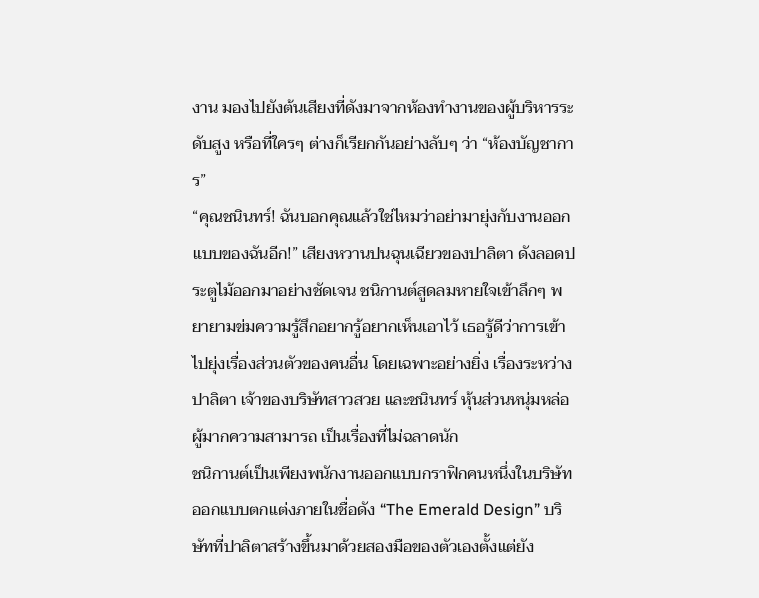งาน มองไปยังต้นเสียงที่ดังมาจากห้องทำงานของผู้บริหารระดับสูง หรือที่ใครๆ ต่างก็เรียกกันอย่างลับๆ ว่า “ห้องบัญชาการ”
“คุณชนินทร์! ฉันบอกคุณแล้วใช่ไหมว่าอย่ามายุ่งกับงานออกแบบของฉันอีก!” เสียงหวานปนฉุนเฉียวของปาลิตา ดังลอดประตูไม้ออกมาอย่างชัดเจน ชนิกานต์สูดลมหายใจเข้าลึกๆ พยายามข่มความรู้สึกอยากรู้อยากเห็นเอาไว้ เธอรู้ดีว่าการเข้าไปยุ่งเรื่องส่วนตัวของคนอื่น โดยเฉพาะอย่างยิ่ง เรื่องระหว่างปาลิตา เจ้าของบริษัทสาวสวย และชนินทร์ หุ้นส่วนหนุ่มหล่อผู้มากความสามารถ เป็นเรื่องที่ไม่ฉลาดนัก
ชนิกานต์เป็นเพียงพนักงานออกแบบกราฟิกคนหนึ่งในบริษัทออกแบบตกแต่งภายในชื่อดัง “The Emerald Design” บริษัทที่ปาลิตาสร้างขึ้นมาด้วยสองมือของตัวเองตั้งแต่ยัง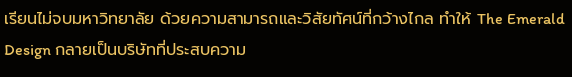เรียนไม่จบมหาวิทยาลัย ด้วยความสามารถและวิสัยทัศน์ที่กว้างไกล ทำให้ The Emerald Design กลายเป็นบริษัทที่ประสบความ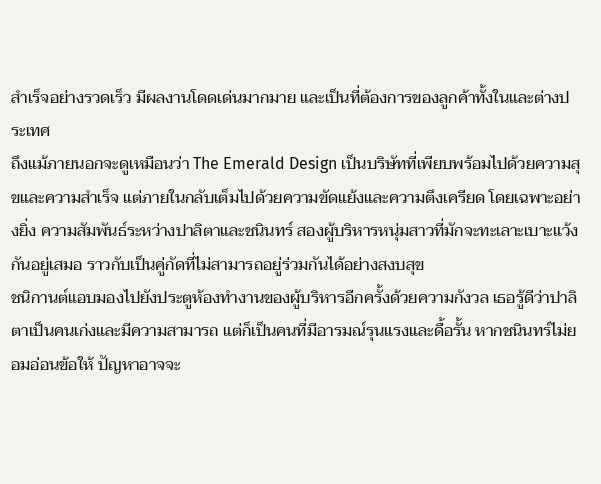สำเร็จอย่างรวดเร็ว มีผลงานโดดเด่นมากมาย และเป็นที่ต้องการของลูกค้าทั้งในและต่างประเทศ
ถึงแม้ภายนอกจะดูเหมือนว่า The Emerald Design เป็นบริษัทที่เพียบพร้อมไปด้วยความสุขและความสำเร็จ แต่ภายในกลับเต็มไปด้วยความขัดแย้งและความตึงเครียด โดยเฉพาะอย่างยิ่ง ความสัมพันธ์ระหว่างปาลิตาและชนินทร์ สองผู้บริหารหนุ่มสาวที่มักจะทะเลาะเบาะแว้งกันอยู่เสมอ ราวกับเป็นคู่กัดที่ไม่สามารถอยู่ร่วมกันได้อย่างสงบสุข
ชนิกานต์แอบมองไปยังประตูห้องทำงานของผู้บริหารอีกครั้งด้วยความกังวล เธอรู้ดีว่าปาลิตาเป็นคนเก่งและมีความสามารถ แต่ก็เป็นคนที่มีอารมณ์รุนแรงและดื้อรั้น หากชนินทร์ไม่ยอมอ่อนข้อให้ ปัญหาอาจจะ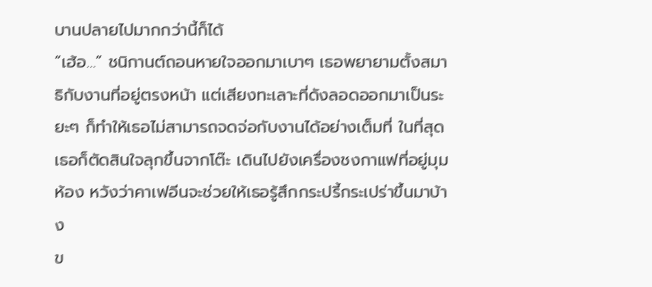บานปลายไปมากกว่านี้ก็ได้
“เฮ้อ…” ชนิกานต์ถอนหายใจออกมาเบาๆ เธอพยายามตั้งสมาธิกับงานที่อยู่ตรงหน้า แต่เสียงทะเลาะที่ดังลอดออกมาเป็นระยะๆ ก็ทำให้เธอไม่สามารถจดจ่อกับงานได้อย่างเต็มที่ ในที่สุด เธอก็ตัดสินใจลุกขึ้นจากโต๊ะ เดินไปยังเครื่องชงกาแฟที่อยู่มุมห้อง หวังว่าคาเฟอีนจะช่วยให้เธอรู้สึกกระปรี้กระเปร่าขึ้นมาบ้าง
ข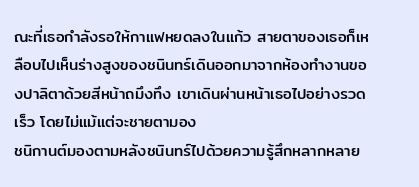ณะที่เธอกำลังรอให้กาแฟหยดลงในแก้ว สายตาของเธอก็เหลือบไปเห็นร่างสูงของชนินทร์เดินออกมาจากห้องทำงานของปาลิตาด้วยสีหน้าถมึงทึง เขาเดินผ่านหน้าเธอไปอย่างรวดเร็ว โดยไม่แม้แต่จะชายตามอง
ชนิกานต์มองตามหลังชนินทร์ไปด้วยความรู้สึกหลากหลาย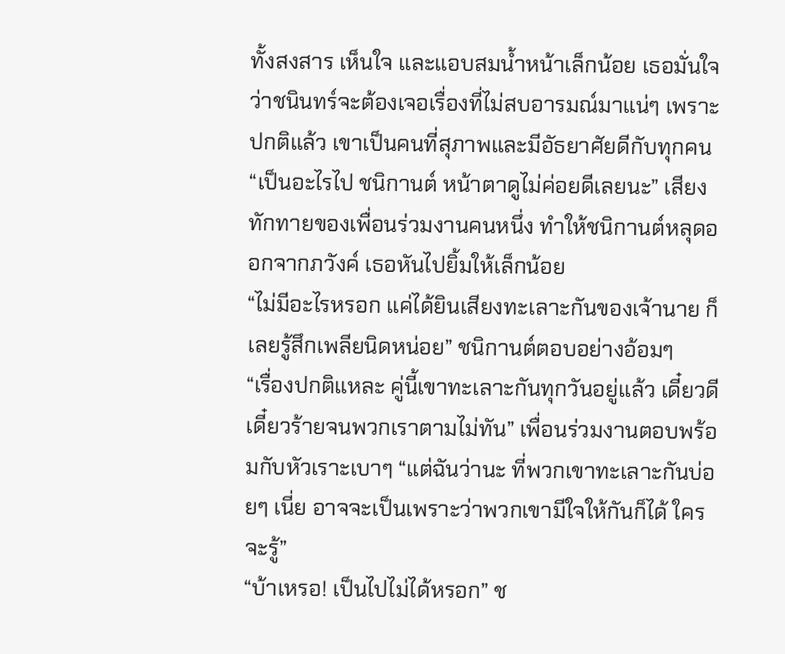ทั้งสงสาร เห็นใจ และแอบสมน้ำหน้าเล็กน้อย เธอมั่นใจว่าชนินทร์จะต้องเจอเรื่องที่ไม่สบอารมณ์มาแน่ๆ เพราะปกติแล้ว เขาเป็นคนที่สุภาพและมีอัธยาศัยดีกับทุกคน
“เป็นอะไรไป ชนิกานต์ หน้าตาดูไม่ค่อยดีเลยนะ” เสียงทักทายของเพื่อนร่วมงานคนหนึ่ง ทำให้ชนิกานต์หลุดออกจากภวังค์ เธอหันไปยิ้มให้เล็กน้อย
“ไม่มีอะไรหรอก แค่ได้ยินเสียงทะเลาะกันของเจ้านาย ก็เลยรู้สึกเพลียนิดหน่อย” ชนิกานต์ตอบอย่างอ้อมๆ
“เรื่องปกติแหละ คู่นี้เขาทะเลาะกันทุกวันอยู่แล้ว เดี๋ยวดีเดี๋ยวร้ายจนพวกเราตามไม่ทัน” เพื่อนร่วมงานตอบพร้อมกับหัวเราะเบาๆ “แต่ฉันว่านะ ที่พวกเขาทะเลาะกันบ่อยๆ เนี่ย อาจจะเป็นเพราะว่าพวกเขามีใจให้กันก็ได้ ใครจะรู้”
“บ้าเหรอ! เป็นไปไม่ได้หรอก” ช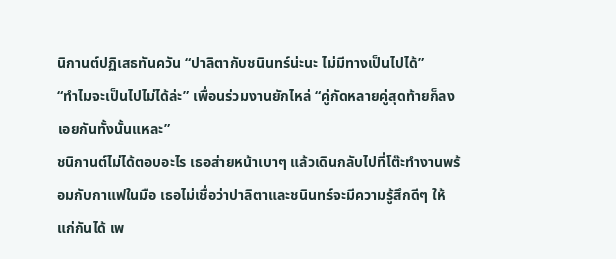นิกานต์ปฏิเสธทันควัน “ปาลิตากับชนินทร์น่ะนะ ไม่มีทางเป็นไปได้”
“ทำไมจะเป็นไปไม่ได้ล่ะ” เพื่อนร่วมงานยักไหล่ “คู่กัดหลายคู่สุดท้ายก็ลงเอยกันทั้งนั้นแหละ”
ชนิกานต์ไม่ได้ตอบอะไร เธอส่ายหน้าเบาๆ แล้วเดินกลับไปที่โต๊ะทำงานพร้อมกับกาแฟในมือ เธอไม่เชื่อว่าปาลิตาและชนินทร์จะมีความรู้สึกดีๆ ให้แก่กันได้ เพ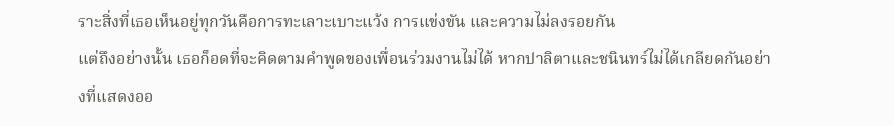ราะสิ่งที่เธอเห็นอยู่ทุกวันคือการทะเลาะเบาะแว้ง การแข่งขัน และความไม่ลงรอยกัน
แต่ถึงอย่างนั้น เธอก็อดที่จะคิดตามคำพูดของเพื่อนร่วมงานไม่ได้ หากปาลิตาและชนินทร์ไม่ได้เกลียดกันอย่างที่แสดงออ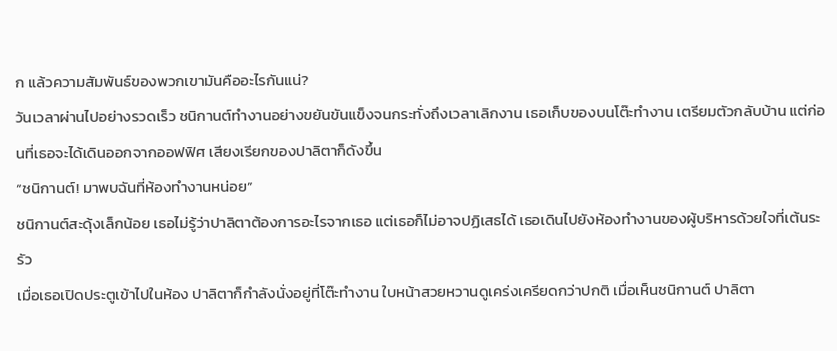ก แล้วความสัมพันธ์ของพวกเขามันคืออะไรกันแน่?
วันเวลาผ่านไปอย่างรวดเร็ว ชนิกานต์ทำงานอย่างขยันขันแข็งจนกระทั่งถึงเวลาเลิกงาน เธอเก็บของบนโต๊ะทำงาน เตรียมตัวกลับบ้าน แต่ก่อนที่เธอจะได้เดินออกจากออฟฟิศ เสียงเรียกของปาลิตาก็ดังขึ้น
“ชนิกานต์! มาพบฉันที่ห้องทำงานหน่อย”
ชนิกานต์สะดุ้งเล็กน้อย เธอไม่รู้ว่าปาลิตาต้องการอะไรจากเธอ แต่เธอก็ไม่อาจปฏิเสธได้ เธอเดินไปยังห้องทำงานของผู้บริหารด้วยใจที่เต้นระรัว
เมื่อเธอเปิดประตูเข้าไปในห้อง ปาลิตาก็กำลังนั่งอยู่ที่โต๊ะทำงาน ใบหน้าสวยหวานดูเคร่งเครียดกว่าปกติ เมื่อเห็นชนิกานต์ ปาลิตา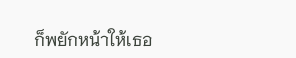ก็พยักหน้าให้เธอ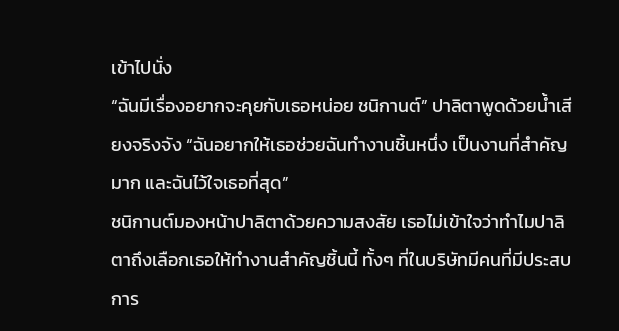เข้าไปนั่ง
“ฉันมีเรื่องอยากจะคุยกับเธอหน่อย ชนิกานต์” ปาลิตาพูดด้วยน้ำเสียงจริงจัง “ฉันอยากให้เธอช่วยฉันทำงานชิ้นหนึ่ง เป็นงานที่สำคัญมาก และฉันไว้ใจเธอที่สุด”
ชนิกานต์มองหน้าปาลิตาด้วยความสงสัย เธอไม่เข้าใจว่าทำไมปาลิตาถึงเลือกเธอให้ทำงานสำคัญชิ้นนี้ ทั้งๆ ที่ในบริษัทมีคนที่มีประสบการ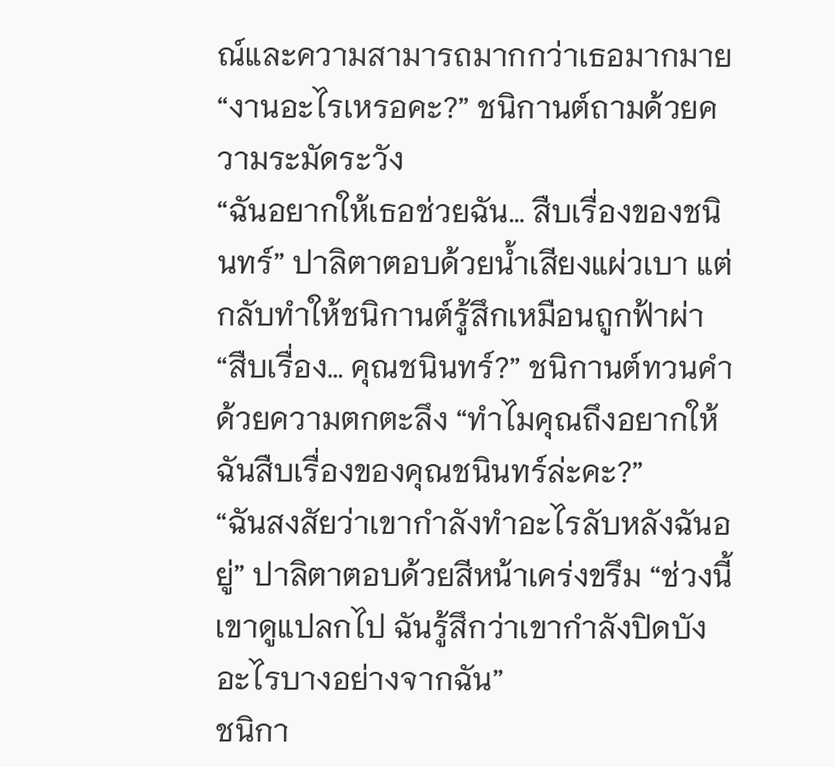ณ์และความสามารถมากกว่าเธอมากมาย
“งานอะไรเหรอคะ?” ชนิกานต์ถามด้วยความระมัดระวัง
“ฉันอยากให้เธอช่วยฉัน… สืบเรื่องของชนินทร์” ปาลิตาตอบด้วยน้ำเสียงแผ่วเบา แต่กลับทำให้ชนิกานต์รู้สึกเหมือนถูกฟ้าผ่า
“สืบเรื่อง… คุณชนินทร์?” ชนิกานต์ทวนคำด้วยความตกตะลึง “ทำไมคุณถึงอยากให้ฉันสืบเรื่องของคุณชนินทร์ล่ะคะ?”
“ฉันสงสัยว่าเขากำลังทำอะไรลับหลังฉันอยู่” ปาลิตาตอบด้วยสีหน้าเคร่งขรึม “ช่วงนี้เขาดูแปลกไป ฉันรู้สึกว่าเขากำลังปิดบังอะไรบางอย่างจากฉัน”
ชนิกา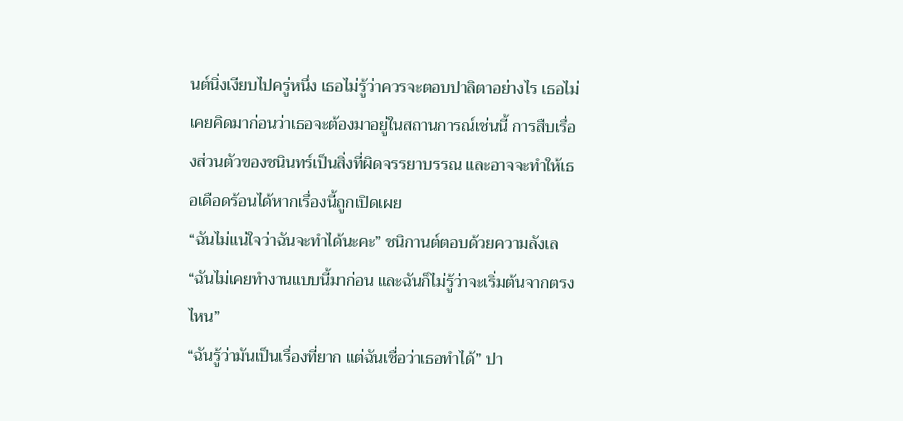นต์นิ่งเงียบไปครู่หนึ่ง เธอไม่รู้ว่าควรจะตอบปาลิตาอย่างไร เธอไม่เคยคิดมาก่อนว่าเธอจะต้องมาอยู่ในสถานการณ์เช่นนี้ การสืบเรื่องส่วนตัวของชนินทร์เป็นสิ่งที่ผิดจรรยาบรรณ และอาจจะทำให้เธอเดือดร้อนได้หากเรื่องนี้ถูกเปิดเผย
“ฉันไม่แน่ใจว่าฉันจะทำได้นะคะ” ชนิกานต์ตอบด้วยความลังเล “ฉันไม่เคยทำงานแบบนี้มาก่อน และฉันก็ไม่รู้ว่าจะเริ่มต้นจากตรงไหน”
“ฉันรู้ว่ามันเป็นเรื่องที่ยาก แต่ฉันเชื่อว่าเธอทำได้” ปา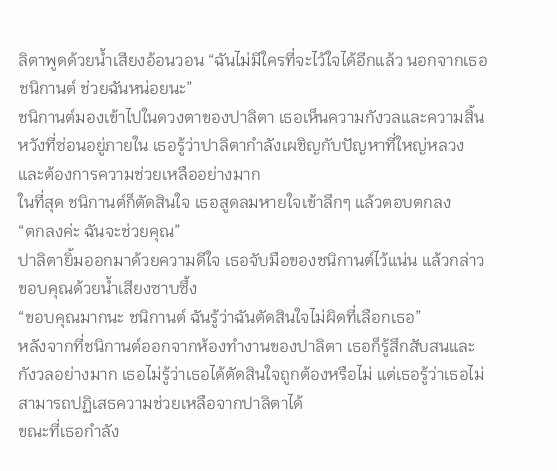ลิตาพูดด้วยน้ำเสียงอ้อนวอน “ฉันไม่มีใครที่จะไว้ใจได้อีกแล้ว นอกจากเธอ ชนิกานต์ ช่วยฉันหน่อยนะ”
ชนิกานต์มองเข้าไปในดวงตาของปาลิตา เธอเห็นความกังวลและความสิ้นหวังที่ซ่อนอยู่ภายใน เธอรู้ว่าปาลิตากำลังเผชิญกับปัญหาที่ใหญ่หลวง และต้องการความช่วยเหลืออย่างมาก
ในที่สุด ชนิกานต์ก็ตัดสินใจ เธอสูดลมหายใจเข้าลึกๆ แล้วตอบตกลง
“ตกลงค่ะ ฉันจะช่วยคุณ”
ปาลิตายิ้มออกมาด้วยความดีใจ เธอจับมือของชนิกานต์ไว้แน่น แล้วกล่าวขอบคุณด้วยน้ำเสียงซาบซึ้ง
“ขอบคุณมากนะ ชนิกานต์ ฉันรู้ว่าฉันตัดสินใจไม่ผิดที่เลือกเธอ”
หลังจากที่ชนิกานต์ออกจากห้องทำงานของปาลิตา เธอก็รู้สึกสับสนและกังวลอย่างมาก เธอไม่รู้ว่าเธอได้ตัดสินใจถูกต้องหรือไม่ แต่เธอรู้ว่าเธอไม่สามารถปฏิเสธความช่วยเหลือจากปาลิตาได้
ขณะที่เธอกำลัง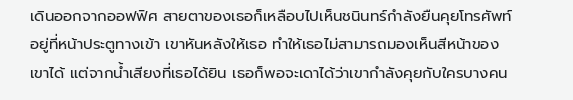เดินออกจากออฟฟิศ สายตาของเธอก็เหลือบไปเห็นชนินทร์กำลังยืนคุยโทรศัพท์อยู่ที่หน้าประตูทางเข้า เขาหันหลังให้เธอ ทำให้เธอไม่สามารถมองเห็นสีหน้าของเขาได้ แต่จากน้ำเสียงที่เธอได้ยิน เธอก็พอจะเดาได้ว่าเขากำลังคุยกับใครบางคน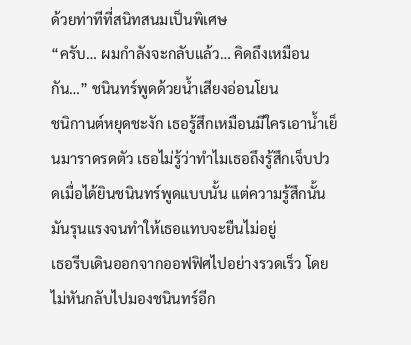ด้วยท่าทีที่สนิทสนมเป็นพิเศษ
“ครับ… ผมกำลังจะกลับแล้ว… คิดถึงเหมือนกัน…” ชนินทร์พูดด้วยน้ำเสียงอ่อนโยน
ชนิกานต์หยุดชะงัก เธอรู้สึกเหมือนมีใครเอาน้ำเย็นมาราดรดตัว เธอไม่รู้ว่าทำไมเธอถึงรู้สึกเจ็บปวดเมื่อได้ยินชนินทร์พูดแบบนั้น แต่ความรู้สึกนั้นมันรุนแรงจนทำให้เธอแทบจะยืนไม่อยู่
เธอรีบเดินออกจากออฟฟิศไปอย่างรวดเร็ว โดยไม่หันกลับไปมองชนินทร์อีก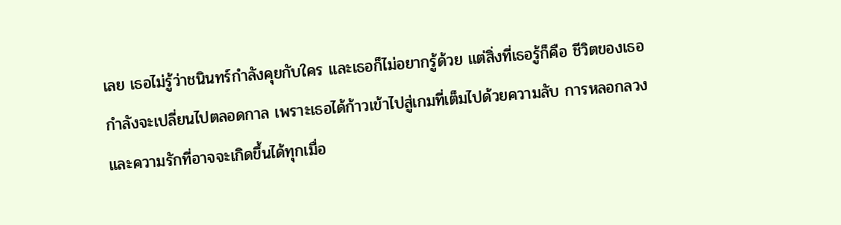เลย เธอไม่รู้ว่าชนินทร์กำลังคุยกับใคร และเธอก็ไม่อยากรู้ด้วย แต่สิ่งที่เธอรู้ก็คือ ชีวิตของเธอกำลังจะเปลี่ยนไปตลอดกาล เพราะเธอได้ก้าวเข้าไปสู่เกมที่เต็มไปด้วยความลับ การหลอกลวง และความรักที่อาจจะเกิดขึ้นได้ทุกเมื่อ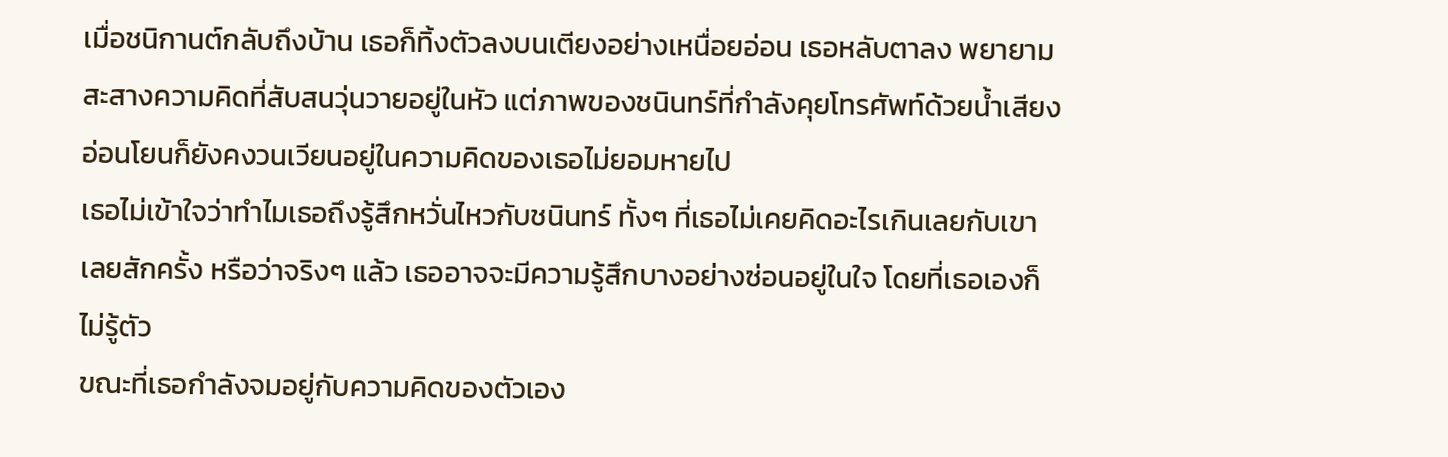เมื่อชนิกานต์กลับถึงบ้าน เธอก็ทิ้งตัวลงบนเตียงอย่างเหนื่อยอ่อน เธอหลับตาลง พยายามสะสางความคิดที่สับสนวุ่นวายอยู่ในหัว แต่ภาพของชนินทร์ที่กำลังคุยโทรศัพท์ด้วยน้ำเสียงอ่อนโยนก็ยังคงวนเวียนอยู่ในความคิดของเธอไม่ยอมหายไป
เธอไม่เข้าใจว่าทำไมเธอถึงรู้สึกหวั่นไหวกับชนินทร์ ทั้งๆ ที่เธอไม่เคยคิดอะไรเกินเลยกับเขาเลยสักครั้ง หรือว่าจริงๆ แล้ว เธออาจจะมีความรู้สึกบางอย่างซ่อนอยู่ในใจ โดยที่เธอเองก็ไม่รู้ตัว
ขณะที่เธอกำลังจมอยู่กับความคิดของตัวเอง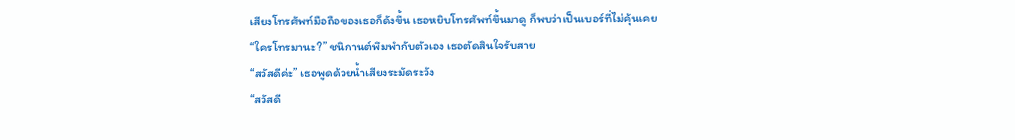เสียงโทรศัพท์มือถือของเธอก็ดังขึ้น เธอหยิบโทรศัพท์ขึ้นมาดู ก็พบว่าเป็นเบอร์ที่ไม่คุ้นเคย
“ใครโทรมานะ?” ชนิกานต์พึมพำกับตัวเอง เธอตัดสินใจรับสาย
“สวัสดีค่ะ” เธอพูดด้วยน้ำเสียงระมัดระวัง
“สวัสดี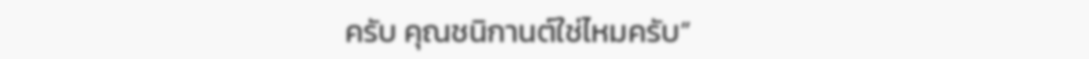ครับ คุณชนิกานต์ใช่ไหมครับ”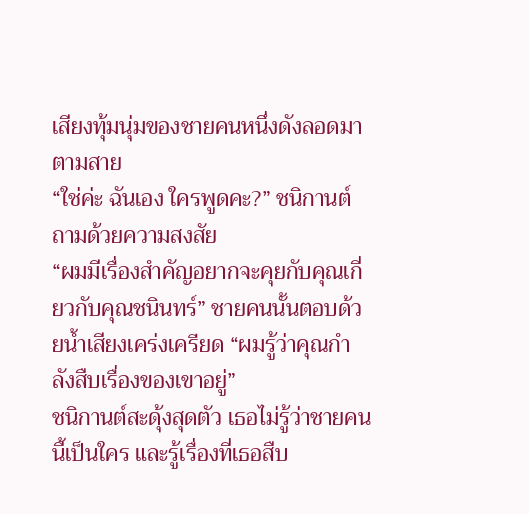เสียงทุ้มนุ่มของชายคนหนึ่งดังลอดมาตามสาย
“ใช่ค่ะ ฉันเอง ใครพูดคะ?” ชนิกานต์ถามด้วยความสงสัย
“ผมมีเรื่องสำคัญอยากจะคุยกับคุณเกี่ยวกับคุณชนินทร์” ชายคนนั้นตอบด้วยน้ำเสียงเคร่งเครียด “ผมรู้ว่าคุณกำลังสืบเรื่องของเขาอยู่”
ชนิกานต์สะดุ้งสุดตัว เธอไม่รู้ว่าชายคนนี้เป็นใคร และรู้เรื่องที่เธอสืบ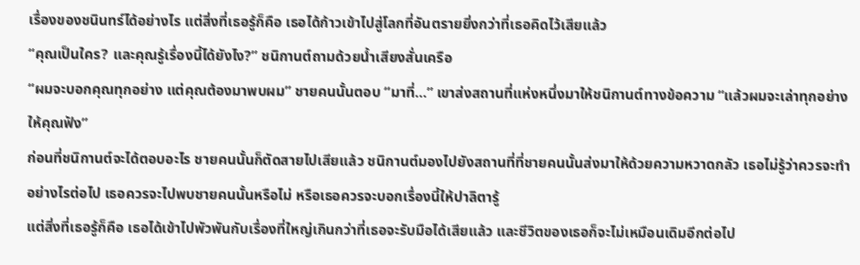เรื่องของชนินทร์ได้อย่างไร แต่สิ่งที่เธอรู้ก็คือ เธอได้ก้าวเข้าไปสู่โลกที่อันตรายยิ่งกว่าที่เธอคิดไว้เสียแล้ว
“คุณเป็นใคร? และคุณรู้เรื่องนี้ได้ยังไง?” ชนิกานต์ถามด้วยน้ำเสียงสั่นเครือ
“ผมจะบอกคุณทุกอย่าง แต่คุณต้องมาพบผม” ชายคนนั้นตอบ “มาที่…” เขาส่งสถานที่แห่งหนึ่งมาให้ชนิกานต์ทางข้อความ “แล้วผมจะเล่าทุกอย่างให้คุณฟัง”
ก่อนที่ชนิกานต์จะได้ตอบอะไร ชายคนนั้นก็ตัดสายไปเสียแล้ว ชนิกานต์มองไปยังสถานที่ที่ชายคนนั้นส่งมาให้ด้วยความหวาดกลัว เธอไม่รู้ว่าควรจะทำอย่างไรต่อไป เธอควรจะไปพบชายคนนั้นหรือไม่ หรือเธอควรจะบอกเรื่องนี้ให้ปาลิตารู้
แต่สิ่งที่เธอรู้ก็คือ เธอได้เข้าไปพัวพันกับเรื่องที่ใหญ่เกินกว่าที่เธอจะรับมือได้เสียแล้ว และชีวิตของเธอก็จะไม่เหมือนเดิมอีกต่อไป